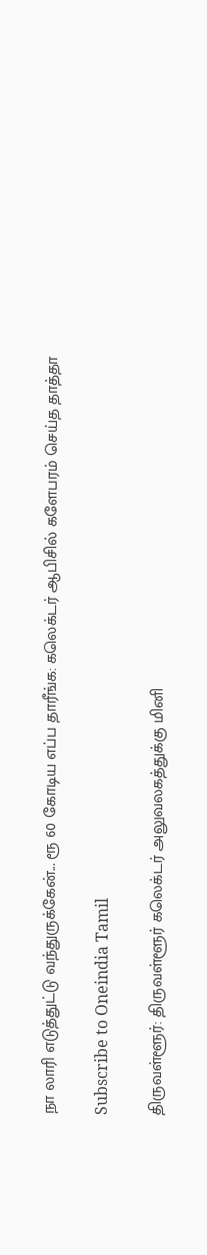நா லாரி எடுத்துட்டு வந்துருக்கேன்... ரூ 60 கோடிய எப்ப தாரீங்க: கலெக்டர் ஆபிசில் களேபரம் செய்த தாத்தா

Subscribe to Oneindia Tamil

திருவள்ளூர்: திருவள்ளூர் கலெக்டர் அலுவலகத்துக்கு மினி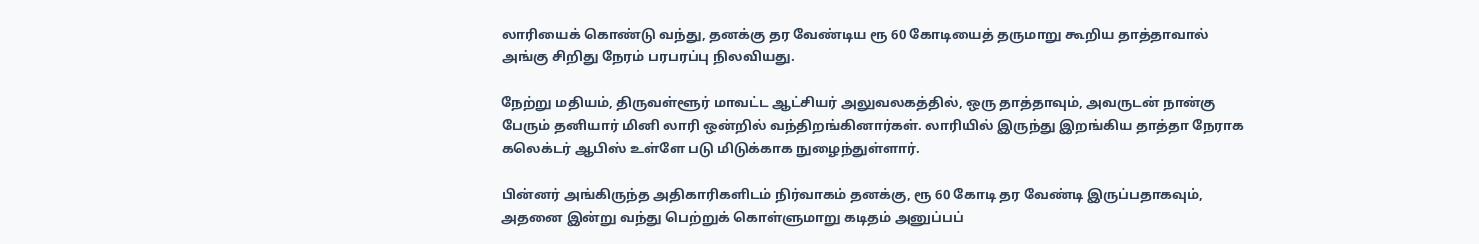லாரியைக் கொண்டு வந்து, தனக்கு தர வேண்டிய ரூ 60 கோடியைத் தருமாறு கூறிய தாத்தாவால் அங்கு சிறிது நேரம் பரபரப்பு நிலவியது.

நேற்று மதியம், திருவள்ளூர் மாவட்ட ஆட்சியர் அலுவலகத்தில், ஒரு தாத்தாவும், அவருடன் நான்கு பேரும் தனியார் மினி லாரி ஒன்றில் வந்திறங்கினார்கள். லாரியில் இருந்து இறங்கிய தாத்தா நேராக கலெக்டர் ஆபிஸ் உள்ளே படு மிடுக்காக நுழைந்துள்ளார்.

பின்னர் அங்கிருந்த அதிகாரிகளிடம் நிர்வாகம் தனக்கு, ரூ 60 கோடி தர வேண்டி இருப்பதாகவும், அதனை இன்று வந்து பெற்றுக் கொள்ளுமாறு கடிதம் அனுப்பப்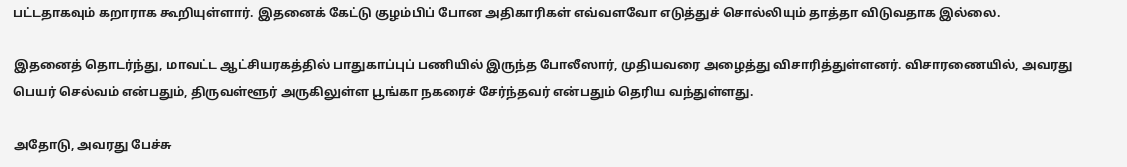பட்டதாகவும் கறாராக கூறியுள்ளார். இதனைக் கேட்டு குழம்பிப் போன அதிகாரிகள் எவ்வளவோ எடுத்துச் சொல்லியும் தாத்தா விடுவதாக இல்லை.

இதனைத் தொடர்ந்து, மாவட்ட ஆட்சியரகத்தில் பாதுகாப்புப் பணியில் இருந்த போலீஸார், முதியவரை அழைத்து விசாரித்துள்ளனர். விசாரணையில், அவரது பெயர் செல்வம் என்பதும், திருவள்ளூர் அருகிலுள்ள பூங்கா நகரைச் சேர்ந்தவர் என்பதும் தெரிய வந்துள்ளது.

அதோடு, அவரது பேச்சு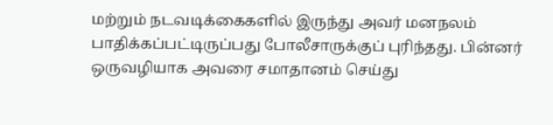மற்றும் நடவடிக்கைகளில் இருந்து அவர் மனநலம் பாதிக்கப்பட்டிருப்பது போலீசாருக்குப் புரிந்தது. பின்னர் ஒருவழியாக அவரை சமாதானம் செய்து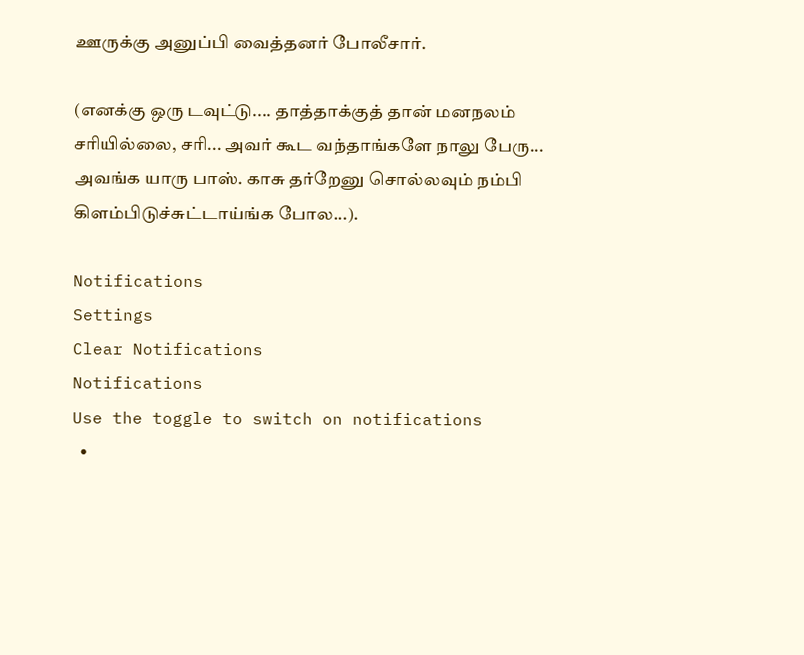ஊருக்கு அனுப்பி வைத்தனர் போலீசார்.

(எனக்கு ஒரு டவுட்டு.... தாத்தாக்குத் தான் மனநலம் சரியில்லை, சரி... அவர் கூட வந்தாங்களே நாலு பேரு... அவங்க யாரு பாஸ். காசு தர்றேனு சொல்லவும் நம்பி கிளம்பிடுச்சுட்டாய்ங்க போல...).

Notifications
Settings
Clear Notifications
Notifications
Use the toggle to switch on notifications
  •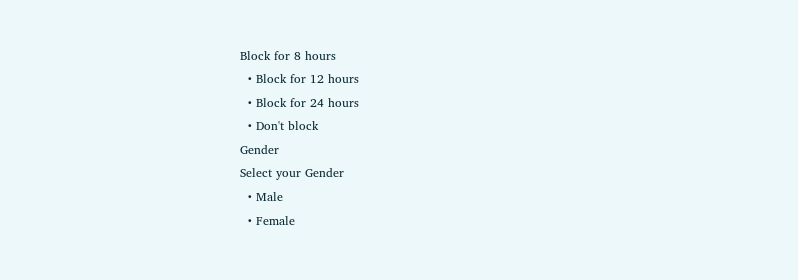Block for 8 hours
  • Block for 12 hours
  • Block for 24 hours
  • Don't block
Gender
Select your Gender
  • Male
  • Female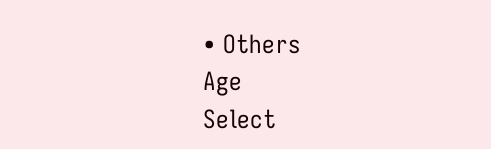• Others
Age
Select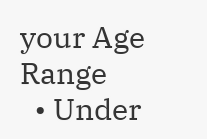your Age Range
  • Under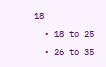18
  • 18 to 25
  • 26 to 35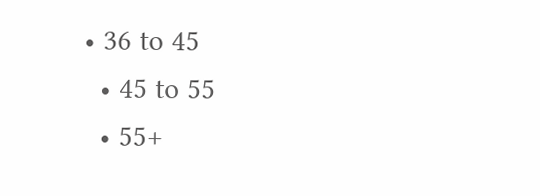• 36 to 45
  • 45 to 55
  • 55+